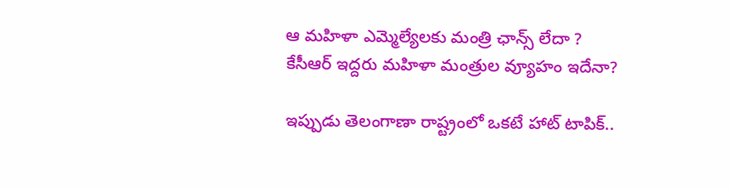ఆ మహిళా ఎమ్మెల్యేలకు మంత్రి ఛాన్స్ లేదా ? కేసీఆర్ ఇద్దరు మహిళా మంత్రుల వ్యూహం ఇదేనా?

ఇప్పుడు తెలంగాణా రాష్ట్రంలో ఒకటే హాట్ టాపిక్..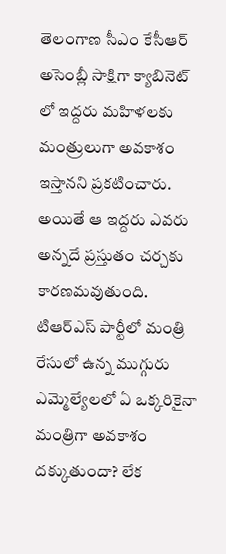తెలంగాణ సీఎం కేసీఆర్ అసెంబ్లీ సాక్షిగా క్యాబినెట్ లో ఇద్దరు మహిళలకు మంత్రులుగా అవకాశం ఇస్తానని ప్రకటించారు. అయితే ఆ ఇద్దరు ఎవరు అన్నదే ప్రస్తుతం చర్చకు కారణమవుతుంది. టిఆర్ఎస్ పార్టీలో మంత్రి రేసులో ఉన్న ముగ్గురు ఎమ్మెల్యేలలో ఏ ఒక్కరికైనా మంత్రిగా అవకాశం దక్కుతుందా? లేక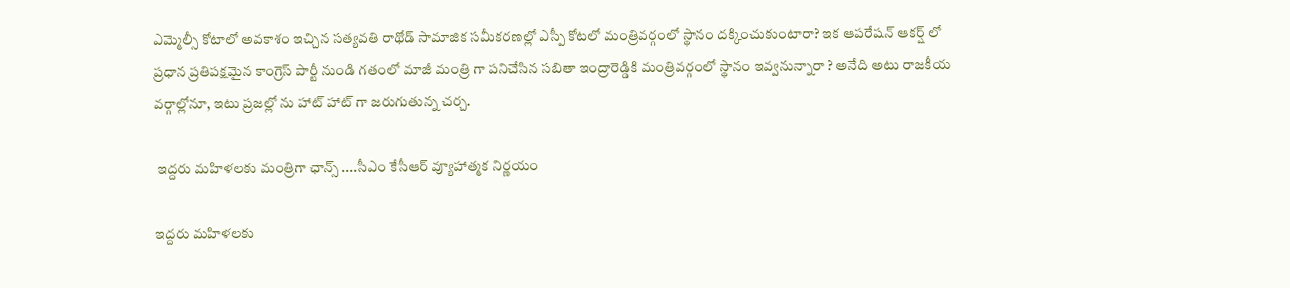ఎమ్మెల్సీ కోటాలో అవకాశం ఇచ్చిన సత్యవతి రాథోడ్ సామాజిక సమీకరణల్లో ఎస్పీ కోటలో మంత్రివర్గంలో స్థానం దక్కించుకుంటారా? ఇక ఆపరేషన్ ఆకర్ష్ లో ప్రధాన ప్రతిపక్షమైన కాంగ్రెస్ పార్టీ నుండి గతంలో మాజీ మంత్రి గా పనిచేసిన సబితా ఇంద్రారెడ్డికి మంత్రివర్గంలో స్థానం ఇవ్వనున్నారా ? అనేది అటు రాజకీయ వర్గాల్లోనూ, ఇటు ప్రజల్లో ను హాట్ హాట్ గా జరుగుతున్న చర్చ.

 ఇద్దరు మహిళలకు మంత్రిగా ఛాన్స్ ....సీఎం కేసీఆర్ వ్యూహాత్మక నిర్ణయం

ఇద్దరు మహిళలకు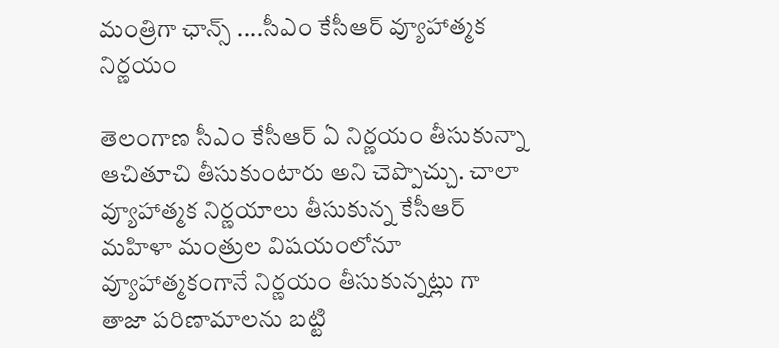మంత్రిగా ఛాన్స్ ....సీఎం కేసీఆర్ వ్యూహాత్మక నిర్ణయం

తెలంగాణ సీఎం కేసీఆర్ ఏ నిర్ణయం తీసుకున్నా ఆచితూచి తీసుకుంటారు అని చెప్పొచ్చు. చాలా వ్యూహాత్మక నిర్ణయాలు తీసుకున్న కేసీఆర్ మహిళా మంత్రుల విషయంలోనూ వ్యూహాత్మకంగానే నిర్ణయం తీసుకున్నట్లు గా తాజా పరిణామాలను బట్టి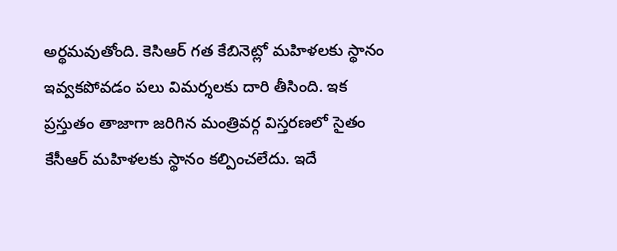అర్థమవుతోంది. కెసిఆర్ గత కేబినెట్లో మహిళలకు స్థానం ఇవ్వకపోవడం పలు విమర్శలకు దారి తీసింది. ఇక ప్రస్తుతం తాజాగా జరిగిన మంత్రివర్గ విస్తరణలో సైతం కేసీఆర్ మహిళలకు స్థానం కల్పించలేదు. ఇదే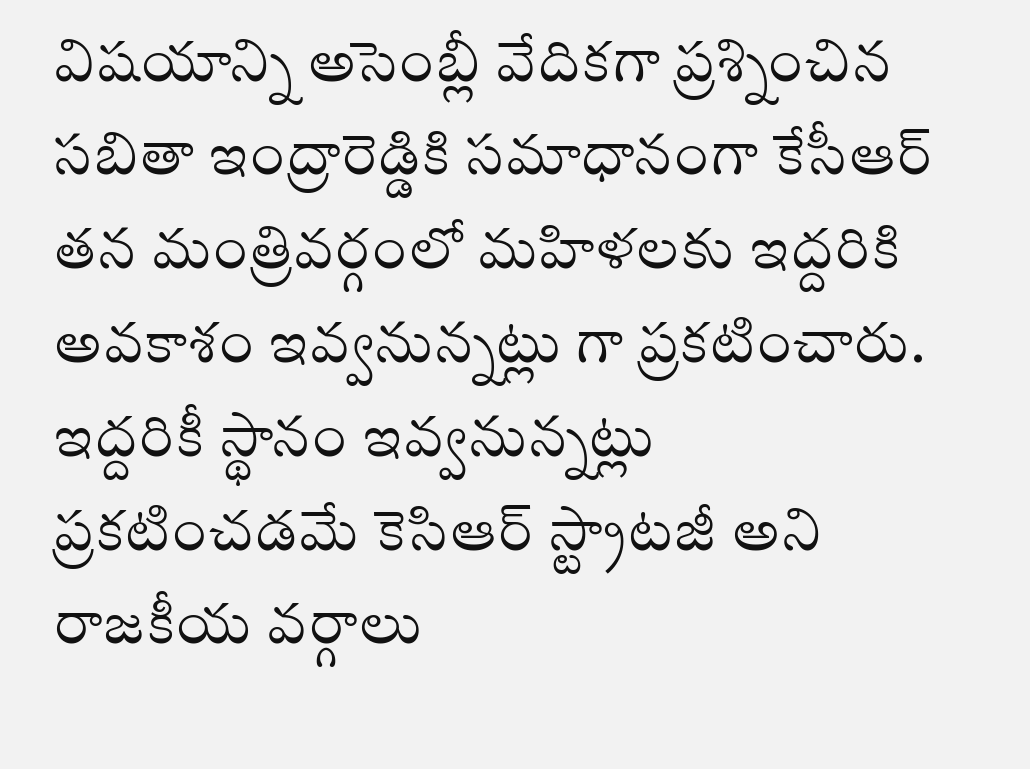విషయాన్ని అసెంబ్లీ వేదికగా ప్రశ్నించిన సబితా ఇంద్రారెడ్డికి సమాధానంగా కేసీఆర్ తన మంత్రివర్గంలో మహిళలకు ఇద్దరికి అవకాశం ఇవ్వనున్నట్లు గా ప్రకటించారు. ఇద్దరికీ స్థానం ఇవ్వనున్నట్లు ప్రకటించడమే కెసిఆర్ స్ట్రాటజీ అని రాజకీయ వర్గాలు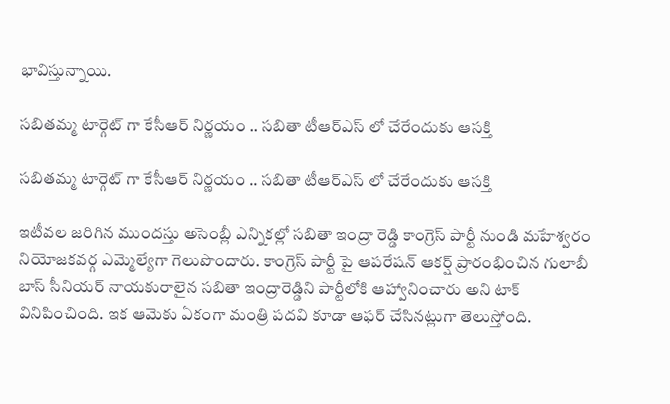భావిస్తున్నాయి.

సబితమ్మ టార్గెట్ గా కేసీఆర్ నిర్ణయం .. సబితా టీఆర్ఎస్ లో చేరేందుకు ఆసక్తి

సబితమ్మ టార్గెట్ గా కేసీఆర్ నిర్ణయం .. సబితా టీఆర్ఎస్ లో చేరేందుకు ఆసక్తి

ఇటీవల జరిగిన ముందస్తు అసెంబ్లీ ఎన్నికల్లో సబితా ఇంద్రా రెడ్డి కాంగ్రెస్ పార్టీ నుండి మహేశ్వరం నియోజకవర్గ ఎమ్మెల్యేగా గెలుపొందారు. కాంగ్రెస్ పార్టీ పై ఆపరేషన్ ఆకర్ష్ ప్రారంభించిన గులాబీ బాస్ సీనియర్ నాయకురాలైన సబితా ఇంద్రారెడ్డిని పార్టీలోకి ఆహ్వానించారు అని టాక్ వినిపించింది. ఇక ఆమెకు ఏకంగా మంత్రి పదవి కూడా ఆఫర్ చేసినట్లుగా తెలుస్తోంది.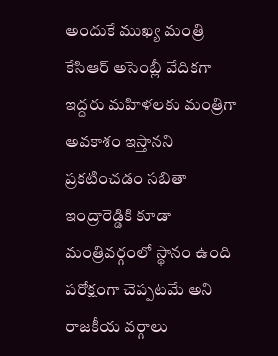అందుకే ముఖ్య మంత్రి కేసిఆర్ అసెంబ్లీ వేదికగా ఇద్దరు మహిళలకు మంత్రిగా అవకాశం ఇస్తానని ప్రకటించడం సబితా ఇంద్రారెడ్డికి కూడా మంత్రివర్గంలో స్థానం ఉంది పరోక్షంగా చెప్పటమే అని రాజకీయ వర్గాలు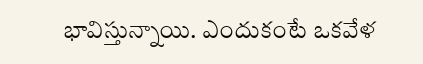భావిస్తున్నాయి. ఎందుకంటే ఒకవేళ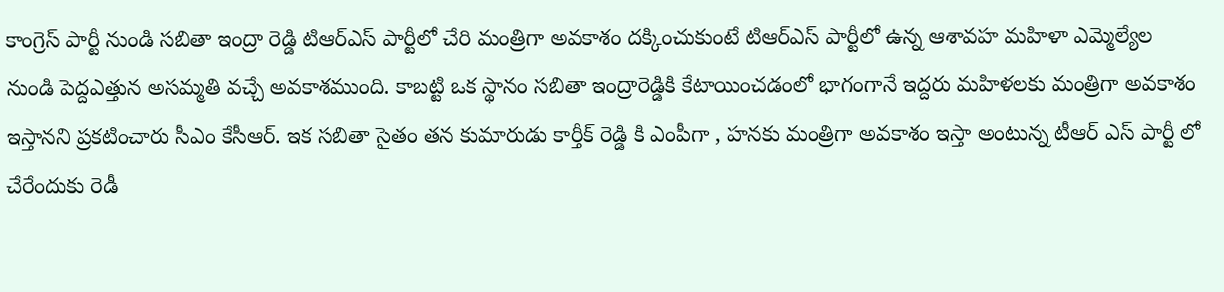కాంగ్రెస్ పార్టీ నుండి సబితా ఇంద్రా రెడ్డి టిఆర్ఎస్ పార్టీలో చేరి మంత్రిగా అవకాశం దక్కించుకుంటే టిఆర్ఎస్ పార్టీలో ఉన్న ఆశావహ మహిళా ఎమ్మెల్యేల నుండి పెద్దఎత్తున అసమ్మతి వచ్చే అవకాశముంది. కాబట్టి ఒక స్థానం సబితా ఇంద్రారెడ్డికి కేటాయించడంలో భాగంగానే ఇద్దరు మహిళలకు మంత్రిగా అవకాశం ఇస్తానని ప్రకటించారు సీఎం కేసీఆర్. ఇక సబితా సైతం తన కుమారుడు కార్తీక్ రెడ్డి కి ఎంపీగా , హనకు మంత్రిగా అవకాశం ఇస్తా అంటున్న టీఆర్ ఎస్ పార్టీ లో చేరేందుకు రెడీ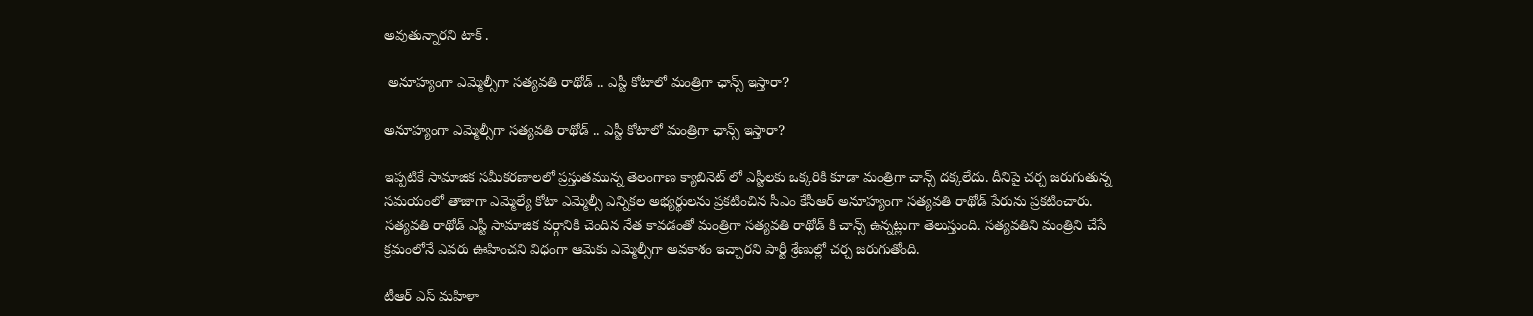అవుతున్నారని టాక్ .

 అనూహ్యంగా ఎమ్మెల్సీగా సత్యవతి రాథోడ్ .. ఎస్టీ కోటాలో మంత్రిగా ఛాన్స్ ఇస్తారా?

అనూహ్యంగా ఎమ్మెల్సీగా సత్యవతి రాథోడ్ .. ఎస్టీ కోటాలో మంత్రిగా ఛాన్స్ ఇస్తారా?

ఇప్పటికే సామాజిక సమీకరణాలలో ప్రస్తుతమున్న తెలంగాణ క్యాబినెట్ లో ఎస్టీలకు ఒక్కరికి కూడా మంత్రిగా చాన్స్ దక్కలేదు. దీనిపై చర్చ జరుగుతున్న సమయంలో తాజాగా ఎమ్మెల్యే కోటా ఎమ్మెల్సీ ఎన్నికల అభ్యర్థులను ప్రకటించిన సీఎం కేసీఆర్ అనూహ్యంగా సత్యవతి రాథోడ్ పేరును ప్రకటించారు. సత్యవతి రాథోడ్ ఎస్టీ సామాజిక వర్గానికి చెందిన నేత కావడంతో మంత్రిగా సత్యవతి రాథోడ్ కి చాన్స్ ఉన్నట్లుగా తెలుస్తుంది. సత్యవతిని మంత్రిని చేసే క్రమంలోనే ఎవరు ఊహించని విధంగా ఆమెకు ఎమ్మెల్సీగా అవకాశం ఇచ్చారని పార్టీ శ్రేణుల్లో చర్చ జరుగుతోంది.

టీఆర్ ఎస్ మహిళా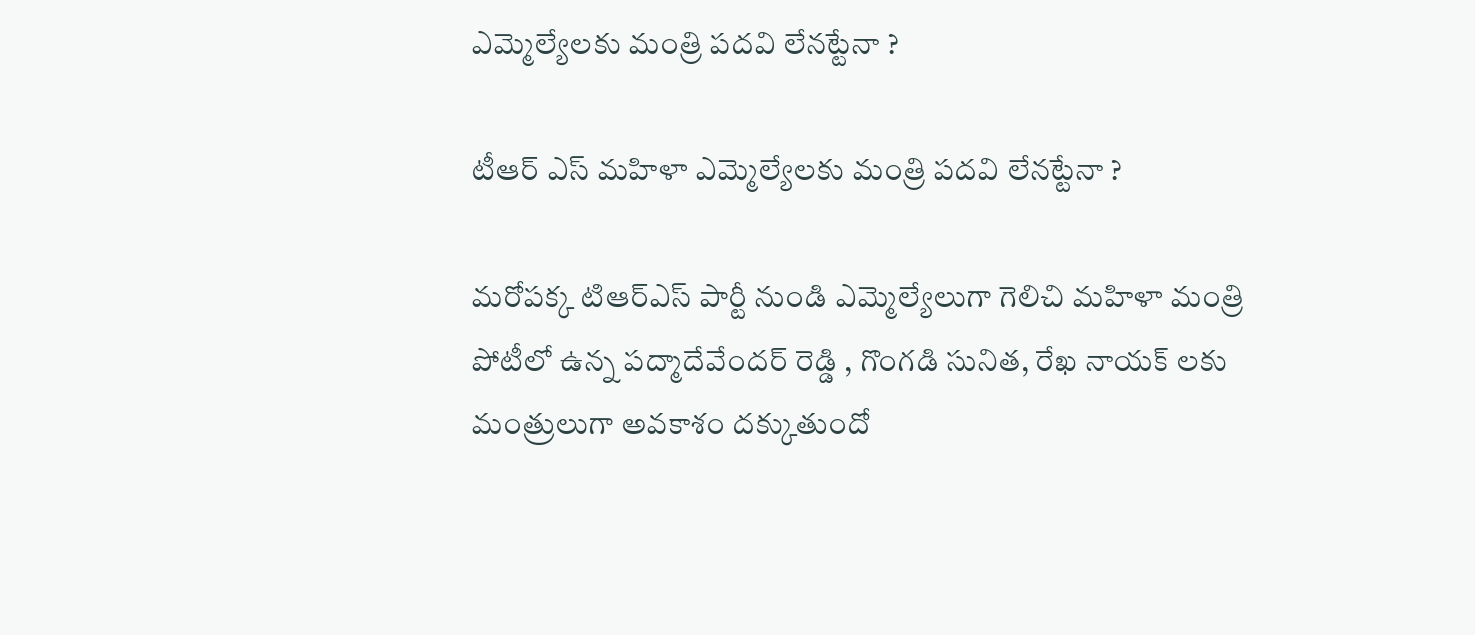ఎమ్మెల్యేలకు మంత్రి పదవి లేనట్టేనా ?

టీఆర్ ఎస్ మహిళా ఎమ్మెల్యేలకు మంత్రి పదవి లేనట్టేనా ?

మరోపక్క టిఆర్ఎస్ పార్టీ నుండి ఎమ్మెల్యేలుగా గెలిచి మహిళా మంత్రి పోటీలో ఉన్న పద్మాదేవేందర్ రెడ్డి , గొంగడి సునిత, రేఖ నాయక్ లకు మంత్రులుగా అవకాశం దక్కుతుందో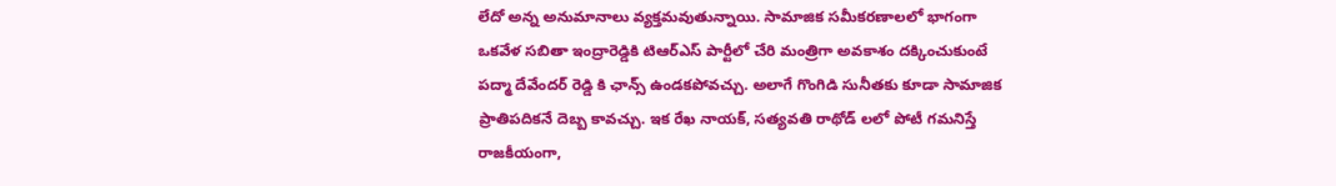లేదో అన్న అనుమానాలు వ్యక్తమవుతున్నాయి. సామాజిక సమీకరణాలలో భాగంగా ఒకవేళ సబితా ఇంద్రారెడ్డికి టిఆర్ఎస్ పార్టీలో చేరి మంత్రిగా అవకాశం దక్కించుకుంటే పద్మా దేవేందర్ రెడ్డి కి ఛాన్స్ ఉండకపోవచ్చు. అలాగే గొంగిడి సునీతకు కూడా సామాజిక ప్రాతిపదికనే దెబ్బ కావచ్చు. ఇక రేఖ నాయక్, సత్యవతి రాథోడ్ లలో పోటీ గమనిస్తే రాజకీయంగా,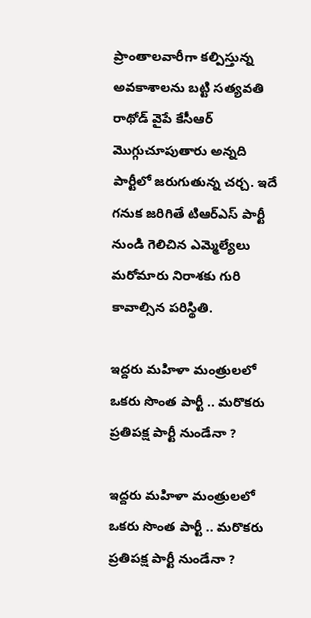ప్రాంతాలవారీగా కల్పిస్తున్న అవకాశాలను బట్టి సత్యవతి రాథోడ్ వైపే కేసీఆర్ మొగ్గుచూపుతారు అన్నది పార్టీలో జరుగుతున్న చర్చ. ఇదే గనుక జరిగితే టిఆర్ఎస్ పార్టీ నుండి గెలిచిన ఎమ్మెల్యేలు మరోమారు నిరాశకు గురి కావాల్సిన పరిస్థితి.

ఇద్దరు మహిళా మంత్రులలో ఒకరు సొంత పార్టీ .. మరొకరు ప్రతిపక్ష పార్టీ నుండేనా ?

ఇద్దరు మహిళా మంత్రులలో ఒకరు సొంత పార్టీ .. మరొకరు ప్రతిపక్ష పార్టీ నుండేనా ?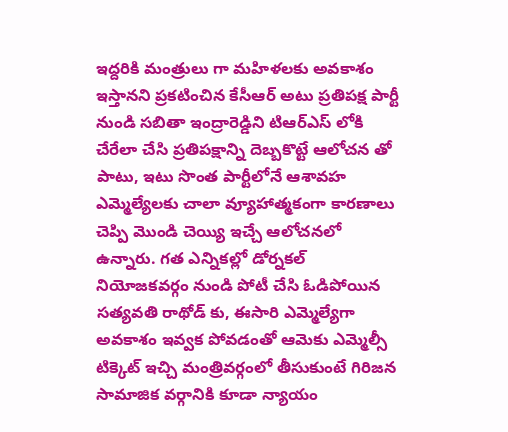ఇద్దరికి మంత్రులు గా మహిళలకు అవకాశం ఇస్తానని ప్రకటించిన కేసీఆర్ అటు ప్రతిపక్ష పార్టీ నుండి సబితా ఇంద్రారెడ్డిని టిఆర్ఎస్ లోకి చేరేలా చేసి ప్రతిపక్షాన్ని దెబ్బకొట్టే ఆలోచన తో పాటు, ఇటు సొంత పార్టీలోనే ఆశావహ ఎమ్మెల్యేలకు చాలా వ్యూహాత్మకంగా కారణాలు చెప్పి మొండి చెయ్యి ఇచ్చే ఆలోచనలో ఉన్నారు. గత ఎన్నికల్లో డోర్నకల్ నియోజకవర్గం నుండి పోటీ చేసి ఓడిపోయిన సత్యవతి రాథోడ్ కు, ఈసారి ఎమ్మెల్యేగా అవకాశం ఇవ్వక పోవడంతో ఆమెకు ఎమ్మెల్సీ టిక్కెట్ ఇచ్చి మంత్రివర్గంలో తీసుకుంటే గిరిజన సామాజిక వర్గానికి కూడా న్యాయం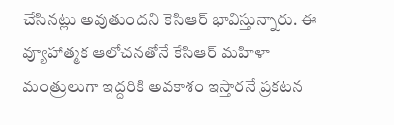చేసినట్లు అవుతుందని కెసిఆర్ భావిస్తున్నారు. ఈ వ్యూహాత్మక ఆలోచనతోనే కేసిఆర్ మహిళా మంత్రులుగా ఇద్దరికి అవకాశం ఇస్తారనే ప్రకటన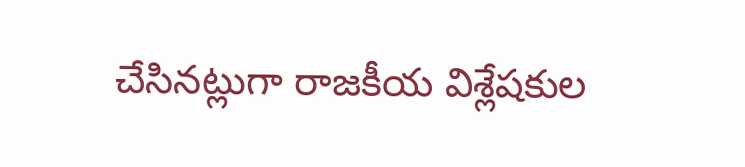చేసినట్లుగా రాజకీయ విశ్లేషకుల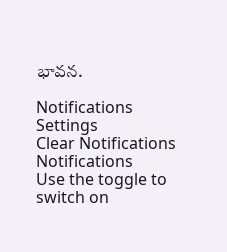భావన.

Notifications
Settings
Clear Notifications
Notifications
Use the toggle to switch on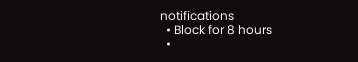notifications
  • Block for 8 hours
  •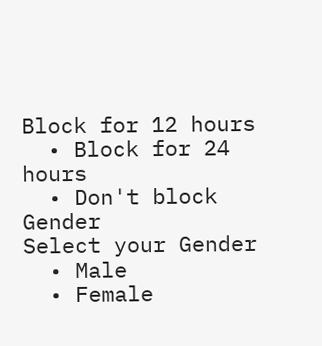Block for 12 hours
  • Block for 24 hours
  • Don't block
Gender
Select your Gender
  • Male
  • Female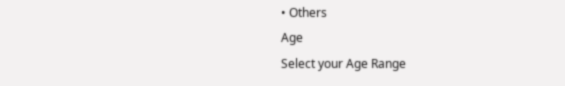• Others
Age
Select your Age Range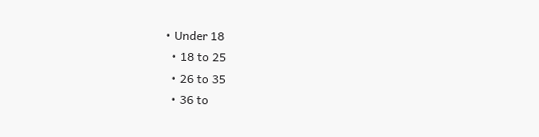• Under 18
  • 18 to 25
  • 26 to 35
  • 36 to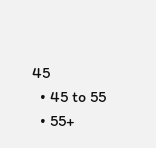45
  • 45 to 55
  • 55+